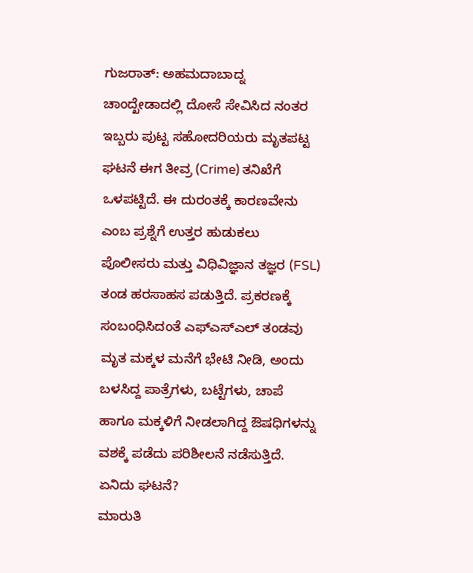ಗುಜರಾತ್: ಅಹಮದಾಬಾದ್ನ ಚಾಂದ್ಖೇಡಾದಲ್ಲಿ ದೋಸೆ ಸೇವಿಸಿದ ನಂತರ ಇಬ್ಬರು ಪುಟ್ಟ ಸಹೋದರಿಯರು ಮೃತಪಟ್ಟ ಘಟನೆ ಈಗ ತೀವ್ರ (Crime) ತನಿಖೆಗೆ ಒಳಪಟ್ಟಿದೆ. ಈ ದುರಂತಕ್ಕೆ ಕಾರಣವೇನು ಎಂಬ ಪ್ರಶ್ನೆಗೆ ಉತ್ತರ ಹುಡುಕಲು ಪೊಲೀಸರು ಮತ್ತು ವಿಧಿವಿಜ್ಞಾನ ತಜ್ಞರ (FSL) ತಂಡ ಹರಸಾಹಸ ಪಡುತ್ತಿದೆ. ಪ್ರಕರಣಕ್ಕೆ ಸಂಬಂಧಿಸಿದಂತೆ ಎಫ್ಎಸ್ಎಲ್ ತಂಡವು ಮೃತ ಮಕ್ಕಳ ಮನೆಗೆ ಭೇಟಿ ನೀಡಿ, ಅಂದು ಬಳಸಿದ್ದ ಪಾತ್ರೆಗಳು, ಬಟ್ಟೆಗಳು, ಚಾಪೆ ಹಾಗೂ ಮಕ್ಕಳಿಗೆ ನೀಡಲಾಗಿದ್ದ ಔಷಧಿಗಳನ್ನು ವಶಕ್ಕೆ ಪಡೆದು ಪರಿಶೀಲನೆ ನಡೆಸುತ್ತಿದೆ.
ಏನಿದು ಘಟನೆ?
ಮಾರುತಿ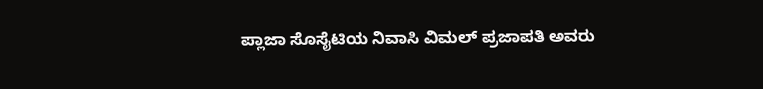ಪ್ಲಾಜಾ ಸೊಸೈಟಿಯ ನಿವಾಸಿ ವಿಮಲ್ ಪ್ರಜಾಪತಿ ಅವರು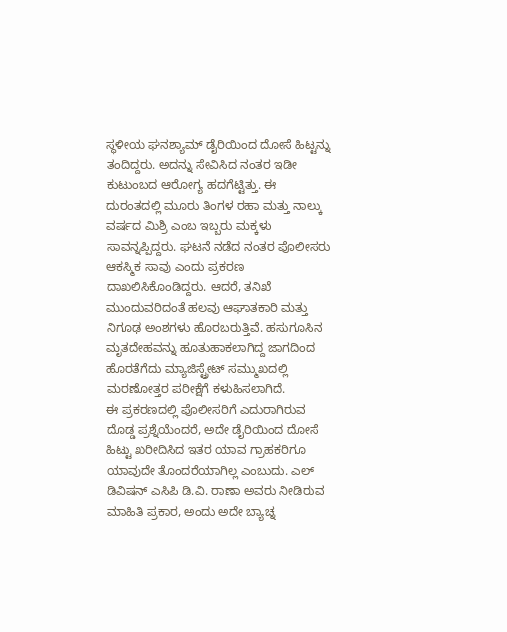ಸ್ಥಳೀಯ ಘನಶ್ಯಾಮ್ ಡೈರಿಯಿಂದ ದೋಸೆ ಹಿಟ್ಟನ್ನು ತಂದಿದ್ದರು. ಅದನ್ನು ಸೇವಿಸಿದ ನಂತರ ಇಡೀ ಕುಟುಂಬದ ಆರೋಗ್ಯ ಹದಗೆಟ್ಟಿತ್ತು. ಈ ದುರಂತದಲ್ಲಿ ಮೂರು ತಿಂಗಳ ರಹಾ ಮತ್ತು ನಾಲ್ಕು ವರ್ಷದ ಮಿಶ್ರಿ ಎಂಬ ಇಬ್ಬರು ಮಕ್ಕಳು ಸಾವನ್ನಪ್ಪಿದ್ದರು. ಘಟನೆ ನಡೆದ ನಂತರ ಪೊಲೀಸರು ಆಕಸ್ಮಿಕ ಸಾವು ಎಂದು ಪ್ರಕರಣ ದಾಖಲಿಸಿಕೊಂಡಿದ್ದರು. ಆದರೆ, ತನಿಖೆ ಮುಂದುವರಿದಂತೆ ಹಲವು ಆಘಾತಕಾರಿ ಮತ್ತು ನಿಗೂಢ ಅಂಶಗಳು ಹೊರಬರುತ್ತಿವೆ. ಹಸುಗೂಸಿನ ಮೃತದೇಹವನ್ನು ಹೂತುಹಾಕಲಾಗಿದ್ದ ಜಾಗದಿಂದ ಹೊರತೆಗೆದು ಮ್ಯಾಜಿಸ್ಟ್ರೇಟ್ ಸಮ್ಮುಖದಲ್ಲಿ ಮರಣೋತ್ತರ ಪರೀಕ್ಷೆಗೆ ಕಳುಹಿಸಲಾಗಿದೆ.
ಈ ಪ್ರಕರಣದಲ್ಲಿ ಪೊಲೀಸರಿಗೆ ಎದುರಾಗಿರುವ ದೊಡ್ಡ ಪ್ರಶ್ನೆಯೆಂದರೆ, ಅದೇ ಡೈರಿಯಿಂದ ದೋಸೆ ಹಿಟ್ಟು ಖರೀದಿಸಿದ ಇತರ ಯಾವ ಗ್ರಾಹಕರಿಗೂ ಯಾವುದೇ ತೊಂದರೆಯಾಗಿಲ್ಲ ಎಂಬುದು. ಎಲ್ ಡಿವಿಷನ್ ಎಸಿಪಿ ಡಿ.ವಿ. ರಾಣಾ ಅವರು ನೀಡಿರುವ ಮಾಹಿತಿ ಪ್ರಕಾರ, ಅಂದು ಅದೇ ಬ್ಯಾಚ್ನ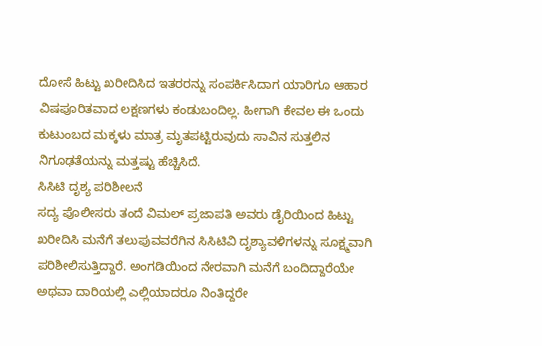ದೋಸೆ ಹಿಟ್ಟು ಖರೀದಿಸಿದ ಇತರರನ್ನು ಸಂಪರ್ಕಿಸಿದಾಗ ಯಾರಿಗೂ ಆಹಾರ ವಿಷಪೂರಿತವಾದ ಲಕ್ಷಣಗಳು ಕಂಡುಬಂದಿಲ್ಲ. ಹೀಗಾಗಿ ಕೇವಲ ಈ ಒಂದು ಕುಟುಂಬದ ಮಕ್ಕಳು ಮಾತ್ರ ಮೃತಪಟ್ಟಿರುವುದು ಸಾವಿನ ಸುತ್ತಲಿನ ನಿಗೂಢತೆಯನ್ನು ಮತ್ತಷ್ಟು ಹೆಚ್ಚಿಸಿದೆ.
ಸಿಸಿಟಿ ದೃಶ್ಯ ಪರಿಶೀಲನೆ
ಸದ್ಯ ಪೊಲೀಸರು ತಂದೆ ವಿಮಲ್ ಪ್ರಜಾಪತಿ ಅವರು ಡೈರಿಯಿಂದ ಹಿಟ್ಟು ಖರೀದಿಸಿ ಮನೆಗೆ ತಲುಪುವವರೆಗಿನ ಸಿಸಿಟಿವಿ ದೃಶ್ಯಾವಳಿಗಳನ್ನು ಸೂಕ್ಷ್ಮವಾಗಿ ಪರಿಶೀಲಿಸುತ್ತಿದ್ದಾರೆ. ಅಂಗಡಿಯಿಂದ ನೇರವಾಗಿ ಮನೆಗೆ ಬಂದಿದ್ದಾರೆಯೇ ಅಥವಾ ದಾರಿಯಲ್ಲಿ ಎಲ್ಲಿಯಾದರೂ ನಿಂತಿದ್ದರೇ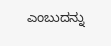ಎಂಬುದನ್ನು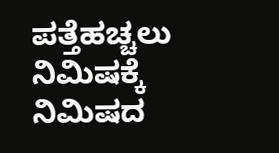ಪತ್ತೆಹಚ್ಚಲು ನಿಮಿಷಕ್ಕೆ ನಿಮಿಷದ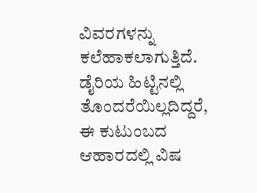ವಿವರಗಳನ್ನು ಕಲೆಹಾಕಲಾಗುತ್ತಿದೆ. ಡೈರಿಯ ಹಿಟ್ಟಿನಲ್ಲಿ ತೊಂದರೆಯಿಲ್ಲದಿದ್ದರೆ, ಈ ಕುಟುಂಬದ ಆಹಾರದಲ್ಲಿ ವಿಷ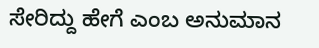ಸೇರಿದ್ದು ಹೇಗೆ ಎಂಬ ಅನುಮಾನ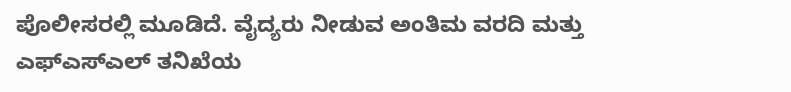ಪೊಲೀಸರಲ್ಲಿ ಮೂಡಿದೆ. ವೈದ್ಯರು ನೀಡುವ ಅಂತಿಮ ವರದಿ ಮತ್ತು ಎಫ್ಎಸ್ಎಲ್ ತನಿಖೆಯ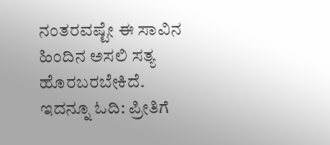ನಂತರವಷ್ಟೇ ಈ ಸಾವಿನ ಹಿಂದಿನ ಅಸಲಿ ಸತ್ಯ ಹೊರಬರಬೇಕಿದೆ.
ಇದನ್ನೂ ಓದಿ: ಪ್ರೀತಿಗೆ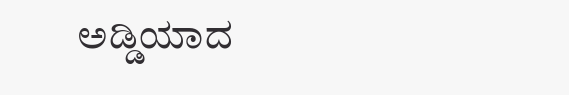ಅಡ್ಡಿಯಾದ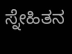ಸ್ನೇಹಿತನ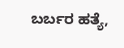ಬರ್ಬರ ಹತ್ಯೆ,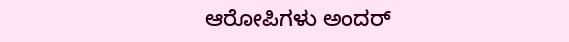ಆರೋಪಿಗಳು ಅಂದರ್